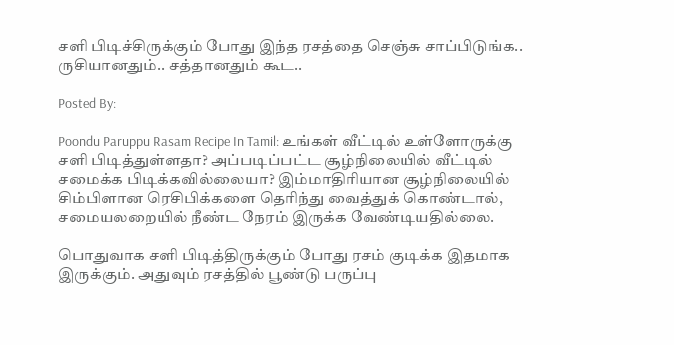சளி பிடிச்சிருக்கும் போது இந்த ரசத்தை செஞ்சு சாப்பிடுங்க.. ருசியானதும்.. சத்தானதும் கூட..

Posted By:

Poondu Paruppu Rasam Recipe In Tamil: உங்கள் வீட்டில் உள்ளோருக்கு சளி பிடித்துள்ளதா? அப்படிப்பட்ட சூழ்நிலையில் வீட்டில் சமைக்க பிடிக்கவில்லையா? இம்மாதிரியான சூழ்நிலையில் சிம்பிளான ரெசிபிக்களை தெரிந்து வைத்துக் கொண்டால், சமையலறையில் நீண்ட நேரம் இருக்க வேண்டியதில்லை.

பொதுவாக சளி பிடித்திருக்கும் போது ரசம் குடிக்க இதமாக இருக்கும். அதுவும் ரசத்தில் பூண்டு பருப்பு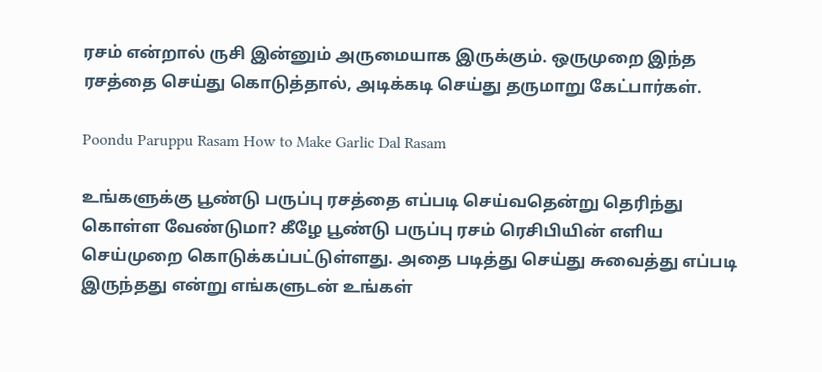ரசம் என்றால் ருசி இன்னும் அருமையாக இருக்கும். ஒருமுறை இந்த ரசத்தை செய்து கொடுத்தால், அடிக்கடி செய்து தருமாறு கேட்பார்கள்.

Poondu Paruppu Rasam How to Make Garlic Dal Rasam

உங்களுக்கு பூண்டு பருப்பு ரசத்தை எப்படி செய்வதென்று தெரிந்து கொள்ள வேண்டுமா? கீழே பூண்டு பருப்பு ரசம் ரெசிபியின் எளிய செய்முறை கொடுக்கப்பட்டுள்ளது. அதை படித்து செய்து சுவைத்து எப்படி இருந்தது என்று எங்களுடன் உங்கள்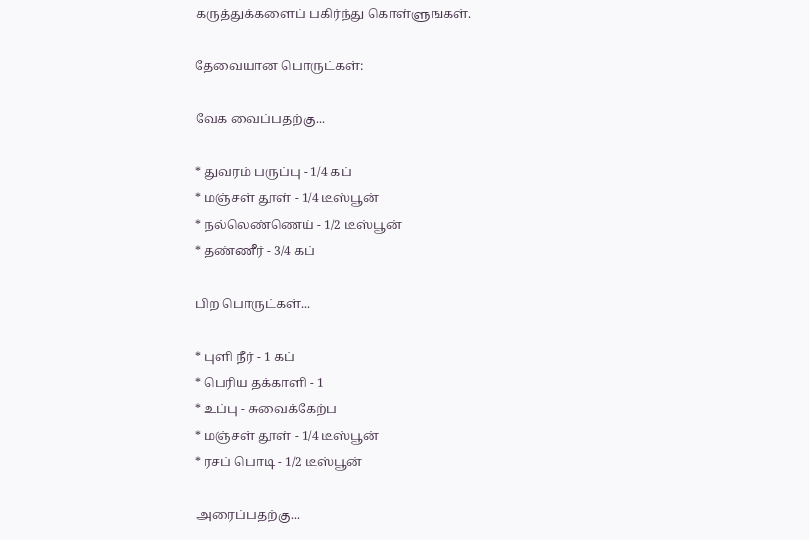கருத்துக்களைப் பகிர்ந்து கொள்ளுஙகள்.

தேவையான பொருட்கள்:

வேக வைப்பதற்கு...

* துவரம் பருப்பு - 1/4 கப்
* மஞ்சள் தூள் - 1/4 டீஸ்பூன்
* நல்லெண்ணெய் - 1/2 டீஸ்பூன்
* தண்ணீர் - 3/4 கப்

பிற பொருட்கள்...

* புளி நீர் - 1 கப்
* பெரிய தக்காளி - 1
* உப்பு - சுவைக்கேற்ப
* மஞ்சள் தூள் - 1/4 டீஸ்பூன்
* ரசப் பொடி - 1/2 டீஸ்பூன்

அரைப்பதற்கு...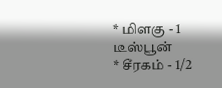* மிளகு - 1 டீஸ்பூன்
* சீரகம் - 1/2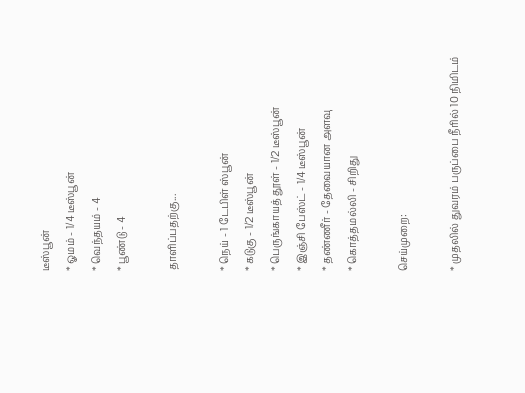டீஸ்பூன்
* ஓமம் - 1/4 டீஸ்பூன்
* வெந்தயம் - 4
* பூண்டு - 4

தாளிப்பதற்கு...

* நெய் - 1 டேபிள் ஸ்பூன்
* கடுகு - 1/2 டீஸ்பூன்
* பெருங்காயத் தூள் - 1/2 டீஸ்பூன்
* இஞ்சி பேஸ்ட் - 1/4 டீஸ்பூன்
* தண்ணீர் - தேவையான அளவு
* கொத்தமல்லி - சிறிது

செய்முறை:

* முதலில் துவரம் பருப்பை நீரில் 10 நிமிடம்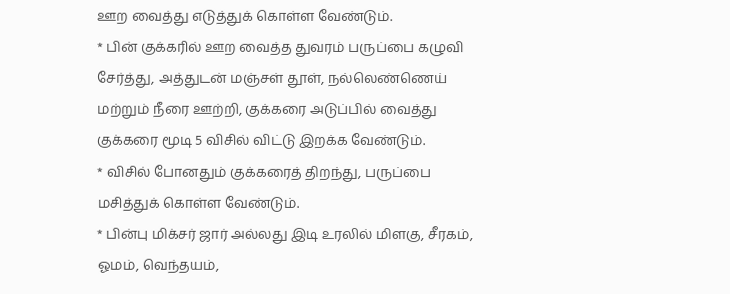ஊற வைத்து எடுத்துக் கொள்ள வேண்டும்.
* பின் குக்கரில் ஊற வைத்த துவரம் பருப்பை கழுவி சேர்த்து, அத்துடன் மஞ்சள் தூள், நல்லெண்ணெய் மற்றும் நீரை ஊற்றி, குக்கரை அடுப்பில் வைத்து குக்கரை மூடி 5 விசில் விட்டு இறக்க வேண்டும்.
* விசில் போனதும் குக்கரைத் திறந்து, பருப்பை மசித்துக் கொள்ள வேண்டும்.
* பின்பு மிக்சர் ஜார் அல்லது இடி உரலில் மிளகு, சீரகம், ஓமம், வெந்தயம்,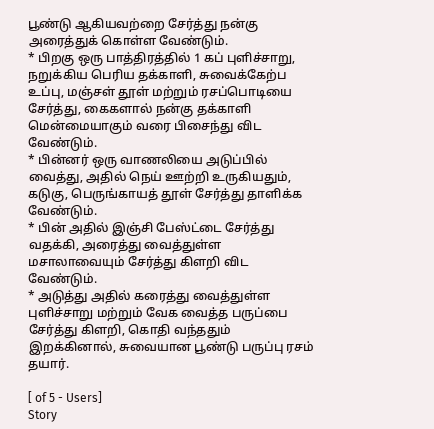பூண்டு ஆகியவற்றை சேர்த்து நன்கு அரைத்துக் கொள்ள வேண்டும்.
* பிறகு ஒரு பாத்திரத்தில் 1 கப் புளிச்சாறு, நறுக்கிய பெரிய தக்காளி, சுவைக்கேற்ப உப்பு, மஞ்சள் தூள் மற்றும் ரசப்பொடியை சேர்த்து, கைகளால் நன்கு தக்காளி மென்மையாகும் வரை பிசைந்து விட வேண்டும்.
* பின்னர் ஒரு வாணலியை அடுப்பில் வைத்து, அதில் நெய் ஊற்றி உருகியதும், கடுகு, பெருங்காயத் தூள் சேர்த்து தாளிக்க வேண்டும்.
* பின் அதில் இஞ்சி பேஸ்ட்டை சேர்த்து வதக்கி, அரைத்து வைத்துள்ள மசாலாவையும் சேர்த்து கிளறி விட வேண்டும்.
* அடுத்து அதில் கரைத்து வைத்துள்ள புளிச்சாறு மற்றும் வேக வைத்த பருப்பை சேர்த்து கிளறி, கொதி வந்ததும் இறக்கினால், சுவையான பூண்டு பருப்பு ரசம் தயார்.

[ of 5 - Users]
Story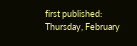first published: Thursday, February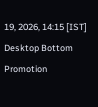19, 2026, 14:15 [IST]
Desktop Bottom Promotion